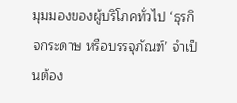มุมมองของผู้บริโภคทั่วไป ‘ธุรกิจกระดาษ หรือบรรจุภัณฑ์’ จำเป็นต้อง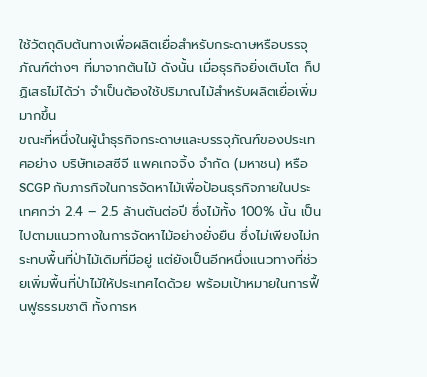ใช้วัตถุดิบต้นทางเพื่อผลิตเยื่อสำหรับกระดาษหรือบรรจุภัณฑ์ต่างๆ ที่มาจากต้นไม้ ดังนั้น เมื่อธุรกิจยิ่งเติบโต ก็ปฏิเสธไม่ได้ว่า จำเป็นต้องใช้ปริมาณไม้สำหรับผลิตเยื่อเพิ่มมากขึ้น
ขณะที่หนึ่งในผู้นำธุรกิจกระดาษและบรรจุภัณฑ์ของประเทศอย่าง บริษัทเอสซีจี แพคเกจจิ้ง จำกัด (มหาชน) หรือ SCGP กับภารกิจในการจัดหาไม้เพื่อป้อนธุรกิจภายในประเทศกว่า 2.4 – 2.5 ล้านตันต่อปี ซึ่งไม้ทั้ง 100% นั้น เป็นไปตามแนวทางในการจัดหาไม้อย่างยั่งยืน ซึ่งไม่เพียงไม่กระทบพื้นที่ป่าไม้เดิมที่มีอยู่ แต่ยังเป็นอีกหนึ่งแนวทางที่ช่วยเพิ่มพื้นที่ป่าไม้ให้ประเทศไดด้วย พร้อมเป้าหมายในการฟื้นฟูธรรมชาติ ทั้งการห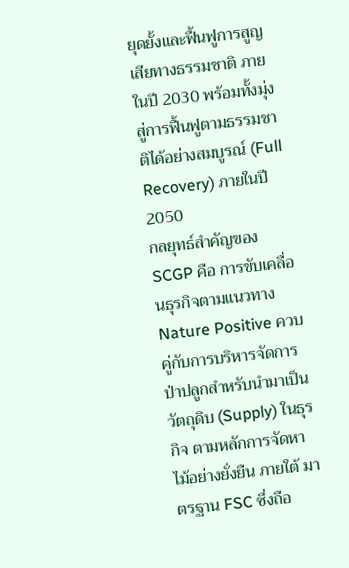ยุดยั้งและฟื้นฟูการสูญเสียทางธรรมชาติ ภายในปี 2030 พร้อมทั้งมุ่งสู่การฟื้นฟูตามธรรมชาติได้อย่างสมบูรณ์ (Full Recovery) ภายในปี 2050
กลยุทธ์สำคัญของ SCGP คือ การขับเคลื่อนธุรกิจตามแนวทาง Nature Positive ควบคู่กับการบริหารจัดการป่าปลูกสำหรับนำมาเป็นวัตถุดิบ (Supply) ในธุรกิจ ตามหลักการจัดหาไม้อย่างยั่งยืน ภายใต้ มาตรฐาน FSC ซึ่งถือ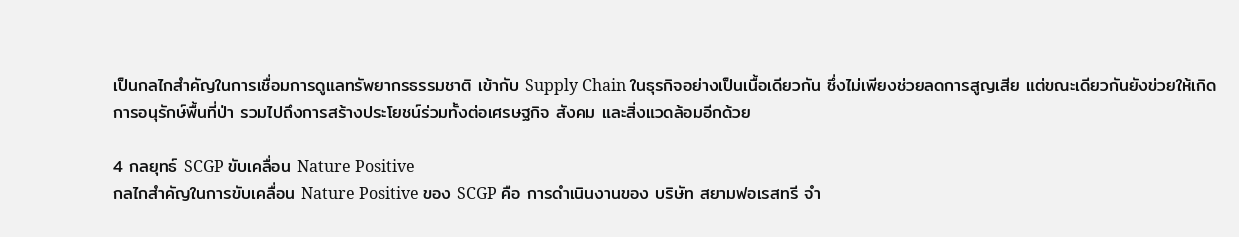เป็นกลไกสำคัญในการเชื่อมการดูแลทรัพยากรธรรมชาติ เข้ากับ Supply Chain ในธุรกิจอย่างเป็นเนื้อเดียวกัน ซึ่งไม่เพียงช่วยลดการสูญเสีย แต่ขณะเดียวกันยังข่วยให้เกิดการอนุรักษ์พื้นที่ป่า รวมไปถึงการสร้างประโยชน์ร่วมทั้งต่อเศรษฐกิจ สังคม และสิ่งแวดล้อมอีกด้วย

4 กลยุทธ์ SCGP ขับเคลื่อน Nature Positive
กลไกสำคัญในการขับเคลื่อน Nature Positive ของ SCGP คือ การดำเนินงานของ บริษัท สยามฟอเรสทรี จำ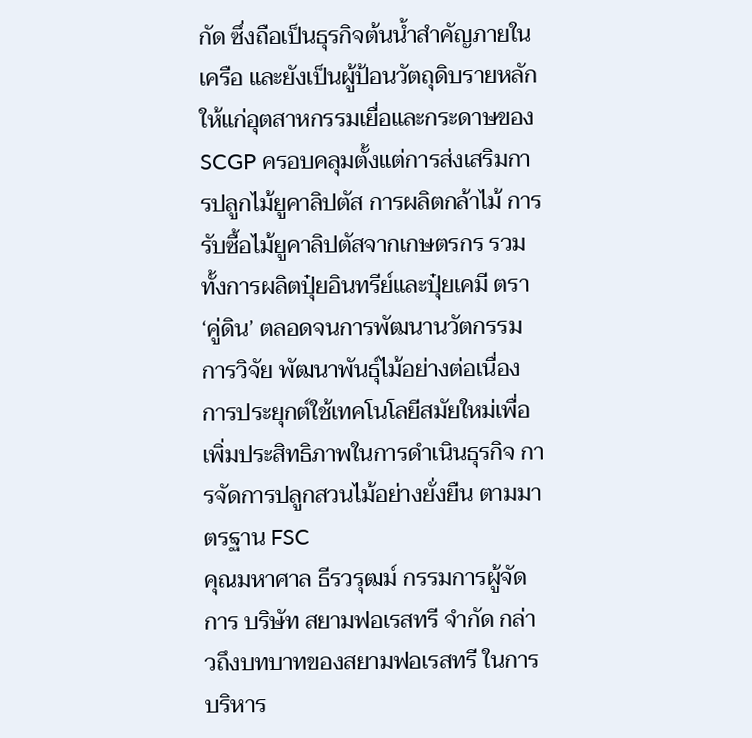กัด ซึ่งถือเป็นธุรกิจต้นน้ำสำคัญภายในเครือ และยังเป็นผู้ป้อนวัตถุดิบรายหลักให้แก่อุตสาหกรรมเยื่อและกระดาษของ SCGP ครอบคลุมตั้งแต่การส่งเสริมการปลูกไม้ยูคาลิปตัส การผลิตกล้าไม้ การรับซื้อไม้ยูคาลิปตัสจากเกษตรกร รวมทั้งการผลิตปุ๋ยอินทรีย์และปุ๋ยเคมี ตรา ‘คู่ดิน’ ตลอดจนการพัฒนานวัตกรรม การวิจัย พัฒนาพันธุ์ไม้อย่างต่อเนื่อง การประยุกต์ใช้เทคโนโลยีสมัยใหม่เพื่อเพิ่มประสิทธิภาพในการดำเนินธุรกิจ การจัดการปลูกสวนไม้อย่างยั่งยืน ตามมาตรฐาน FSC
คุณมหาศาล ธีรวรุฒม์ กรรมการผู้จัดการ บริษัท สยามฟอเรสทรี จำกัด กล่าวถึงบทบาทของสยามฟอเรสทรี ในการบริหาร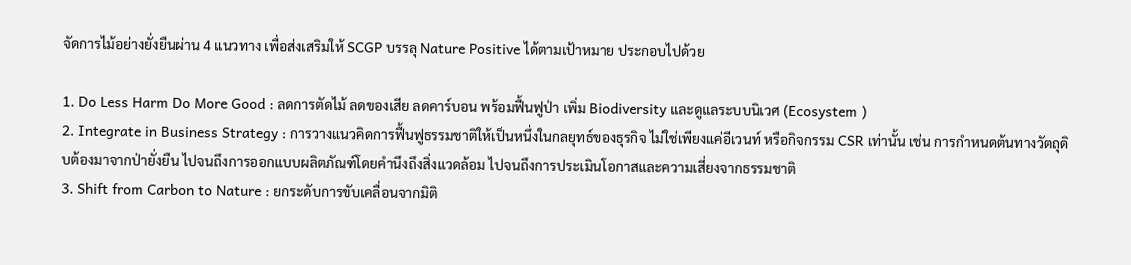จัดการไม้อย่างยั่งยืนผ่าน 4 แนวทาง เพื่อส่งเสริมให้ SCGP บรรลุ Nature Positive ได้ตามเป้าหมาย ประกอบไปด้วย

1. Do Less Harm Do More Good : ลดการตัดไม้ ลดของเสีย ลดคาร์บอน พร้อมฟื้นฟูป่า เพิ่ม Biodiversity และดูแลระบบนิเวศ (Ecosystem )
2. Integrate in Business Strategy : การวางแนวคิดการฟื้นฟูธรรมชาติให้เป็นหนึ่งในกลยุทธ์ของธุรกิจ ไม่ใช่เพียงแค่อีเวนท์ หรือกิจกรรม CSR เท่านั้น เช่น การกำหนดต้นทางวัตถุดิบต้องมาจากป่ายั่งยืน ไปจนถึงการออกแบบผลิตภัณฑ์โดยคำนึงถึงสิ่งแวดล้อม ไปจนถึงการประเมินโอกาสและความเสี่ยงจากธรรมชาติ
3. Shift from Carbon to Nature : ยกระดับการขับเคลื่อนจากมิติ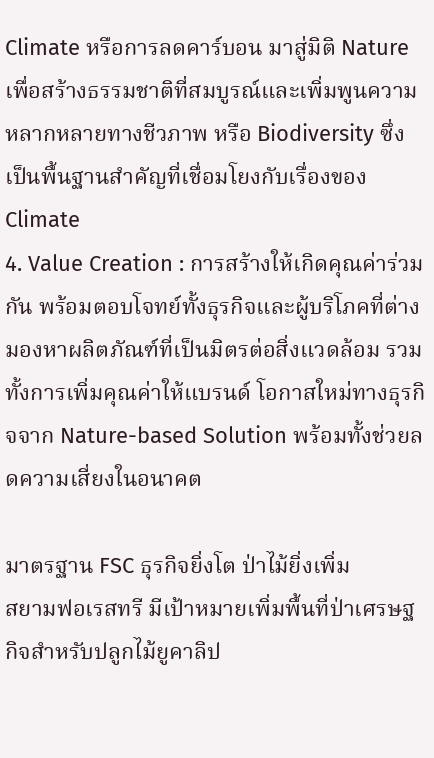Climate หรือการลดคาร์บอน มาสู่มิติ Nature เพื่อสร้างธรรมชาติที่สมบูรณ์และเพิ่มพูนความหลากหลายทางชีวภาพ หรือ Biodiversity ซึ่งเป็นพื้นฐานสำคัญที่เชื่อมโยงกับเรื่องของ Climate
4. Value Creation : การสร้างให้เกิดคุณค่าร่วมกัน พร้อมตอบโจทย์ทั้งธุรกิจและผู้บริโภคที่ต่างมองหาผลิตภัณฑ์ที่เป็นมิตรต่อสิ่งแวดล้อม รวมทั้งการเพิ่มคุณค่าให้แบรนด์ โอกาสใหม่ทางธุรกิจจาก Nature-based Solution พร้อมทั้งช่วยลดความเสี่ยงในอนาคต

มาตรฐาน FSC ธุรกิจยิ่งโต ป่าไม้ยิ่งเพิ่ม
สยามฟอเรสทรี มีเป้าหมายเพิ่มพื้นที่ป่าเศรษฐกิจสำหรับปลูกไม้ยูคาลิป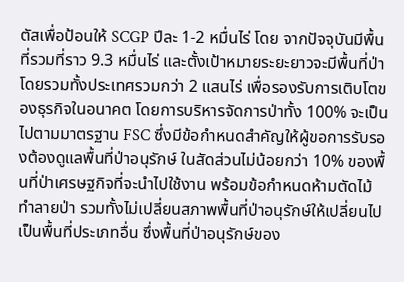ตัสเพื่อป้อนให้ SCGP ปีละ 1-2 หมื่นไร่ โดย จากปัจจุบันมีพื้นที่รวมที่ราว 9.3 หมื่นไร่ และตั้งเป้าหมายระยะยาวจะมีพื้นที่ป่าโดยรวมทั้งประเทศรวมกว่า 2 แสนไร่ เพื่อรองรับการเติบโตของธุรกิจในอนาคต โดยการบริหารจัดการป่าทั้ง 100% จะเป็นไปตามมาตรฐาน FSC ซึ่งมีข้อกำหนดสำคัญให้ผู้ขอการรับรองต้องดูแลพื้นที่ป่าอนุรักษ์ ในสัดส่วนไม่น้อยกว่า 10% ของพื้นที่ป่าเศรษฐกิจที่จะนำไปใช้งาน พร้อมข้อกำหนดห้ามตัดไม้ทำลายป่า รวมทั้งไม่เปลี่ยนสภาพพื้นที่ป่าอนุรักษ์ให้เปลี่ยนไปเป็นพื้นที่ประเภทอื่น ซึ่งพื้นที่ป่าอนุรักษ์ของ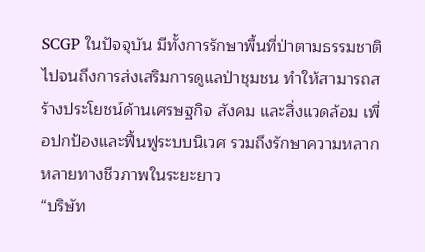SCGP ในปัจจุบัน มีทั้งการรักษาพื้นที่ป่าตามธรรมชาติ ไปจนถึงการส่งเสริมการดูแลป่าชุมชน ทำให้สามารถสร้างประโยชน์ด้านเศรษฐกิจ สังคม และสิ่งแวดล้อม เพื่อปกป้องและฟื้นฟูระบบนิเวศ รวมถึงรักษาความหลากหลายทางชีวภาพในระยะยาว
“บริษัท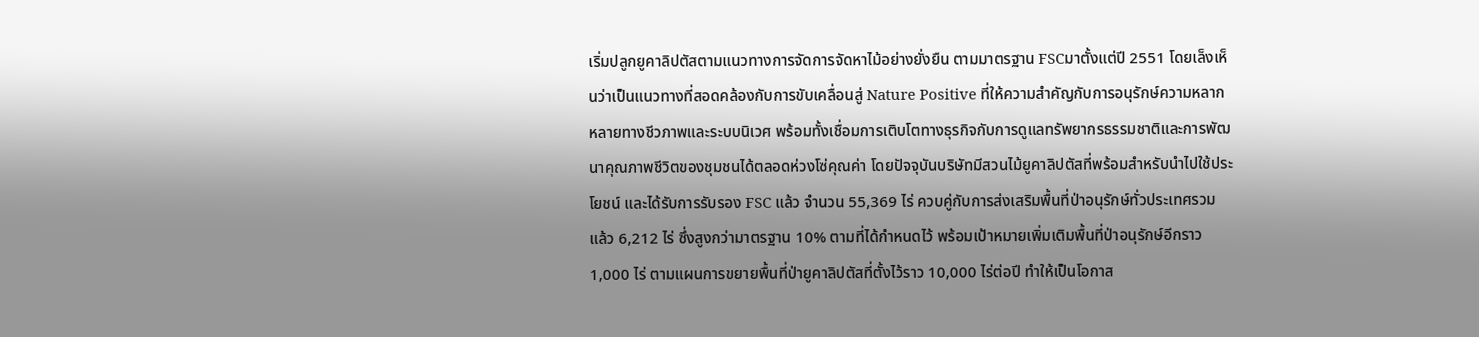เริ่มปลูกยูคาลิปตัสตามแนวทางการจัดการจัดหาไม้อย่างยั่งยืน ตามมาตรฐาน FSCมาตั้งแต่ปี 2551 โดยเล็งเห็นว่าเป็นแนวทางที่สอดคล้องกับการขับเคลื่อนสู่ Nature Positive ที่ให้ความสำคัญกับการอนุรักษ์ความหลากหลายทางชีวภาพและระบบนิเวศ พร้อมทั้งเชื่อมการเติบโตทางธุรกิจกับการดูแลทรัพยากรธรรมชาติและการพัฒนาคุณภาพชีวิตของชุมชนได้ตลอดห่วงโซ่คุณค่า โดยปัจจุบันบริษัทมีสวนไม้ยูคาลิปตัสที่พร้อมสำหรับนำไปใช้ประโยชน์ และได้รับการรับรอง FSC แล้ว จำนวน 55,369 ไร่ ควบคู่กับการส่งเสริมพื้นที่ป่าอนุรักษ์ทั่วประเทศรวมแล้ว 6,212 ไร่ ซึ่งสูงกว่ามาตรฐาน 10% ตามที่ได้กำหนดไว้ พร้อมเป้าหมายเพิ่มเติมพื้นที่ป่าอนุรักษ์อีกราว 1,000 ไร่ ตามแผนการขยายพื้นที่ป่ายูคาลิปตัสที่ตั้งไว้ราว 10,000 ไร่ต่อปี ทำให้เป็นโอกาส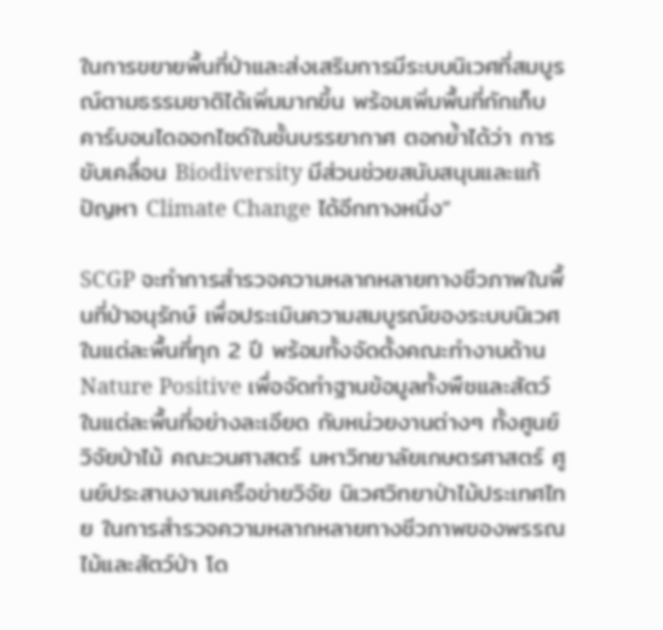ในการขยายพื้นที่ป่าและส่งเสริมการมีระบบนิเวศที่สมบูรณ์ตามธรรมชาติได้เพิ่มมากขึ้น พร้อมเพิ่มพื้นที่กักเก็บคาร์บอนไดออกไซด์ในชั้นบรรยากาศ ตอกย้ำได้ว่า การขับเคลื่อน Biodiversity มีส่วนช่วยสนับสนุนและแก้ปัญหา Climate Change ได้อีกทางหนึ่ง”

SCGP จะทำการสำรวจความหลากหลายทางชีวภาพในพื้นที่ป่าอนุรักษ์ เพื่อประเมินความสมบูรณ์ของระบบนิเวศในแต่ละพื้นที่ทุก 2 ปี พร้อมทั้งจัดตั้งคณะทำงานด้าน Nature Positive เพื่อจัดทำฐานข้อมูลทั้งพืชและสัตว์ในแต่ละพื้นที่อย่างละเอียด กับหน่วยงานต่างๆ ทั้งศูนย์วิจัยป่าไม้ คณะวนศาสตร์ มหาวิทยาลัยเกษตรศาสตร์ ศูนย์ประสานงานเครือข่ายวิจัย นิเวศวิทยาป่าไม้ประเทศไทย ในการสำรวจความหลากหลายทางชีวภาพของพรรณไม้และสัตว์ป่า โด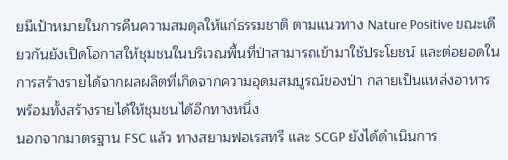ยมีเป้าหมายในการคืนความสมดุลให้แก่ธรรมชาติ ตามแนวทาง Nature Positive ขณะเดียวกันยังเปิดโอกาสให้ชุมชนในบริเวณพื้นที่ป่าสามารถเข้ามาใช้ประโยชน์ และต่อยอดในการสร้างรายได้จากผลผลิตที่เกิดจากความอุดมสมบูรณ์ของป่า กลายเป็นแหล่งอาหาร พร้อมทั้งสร้างรายได้ให้ชุมชนได้อีกทางหนึ่ง
นอกจากมาตรฐาน FSC แล้ว ทางสยามฟอเรสทรี และ SCGP ยังได้ดำเนินการ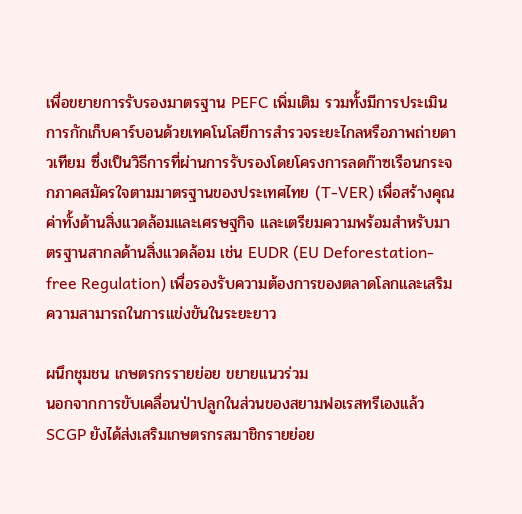เพื่อขยายการรับรองมาตรฐาน PEFC เพิ่มเติม รวมทั้งมีการประเมินการกักเก็บคาร์บอนด้วยเทคโนโลยีการสำรวจระยะไกลหรือภาพถ่ายดาวเทียม ซึ่งเป็นวิธีการที่ผ่านการรับรองโดยโครงการลดก๊าซเรือนกระจกภาคสมัครใจตามมาตรฐานของประเทศไทย (T-VER) เพื่อสร้างคุณค่าทั้งด้านสิ่งแวดล้อมและเศรษฐกิจ และเตรียมความพร้อมสำหรับมาตรฐานสากลด้านสิ่งแวดล้อม เช่น EUDR (EU Deforestation-free Regulation) เพื่อรองรับความต้องการของตลาดโลกและเสริมความสามารถในการแข่งขันในระยะยาว

ผนึกชุมชน เกษตรกรรายย่อย ขยายแนวร่วม
นอกจากการขับเคลื่อนป่าปลูกในส่วนของสยามฟอเรสทรีเองแล้ว SCGP ยังได้ส่งเสริมเกษตรกรสมาชิกรายย่อย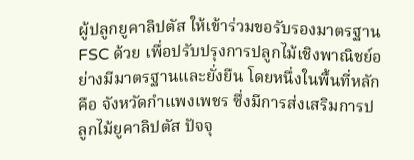ผู้ปลูกยูคาลิปตัส ให้เข้าร่วมขอรับรองมาตรฐาน FSC ด้วย เพื่อปรับปรุงการปลูกไม้เชิงพาณิชย์อย่างมีมาตรฐานและยั่งยืน โดยหนึ่งในพื้นที่หลักคือ จังหวัดกำแพงเพชร ซึ่งมีการส่งเสริมการปลูกไม้ยูคาลิปตัส ปัจจุ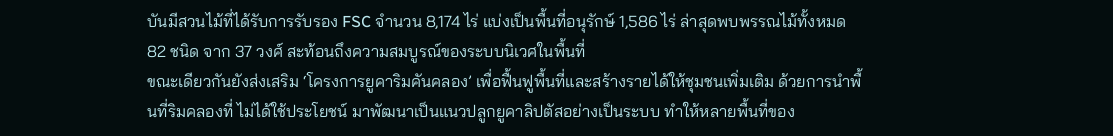บันมีสวนไม้ที่ได้รับการรับรอง FSC จำนวน 8,174 ไร่ แบ่งเป็นพื้นที่อนุรักษ์ 1,586 ไร่ ล่าสุดพบพรรณไม้ทั้งหมด 82 ชนิด จาก 37 วงศ์ สะท้อนถึงความสมบูรณ์ของระบบนิเวศในพื้นที่
ขณะเดียวกันยังส่งเสริม ‘โครงการยูคาริมคันคลอง’ เพื่อฟื้นฟูพื้นที่และสร้างรายได้ให้ชุมชนเพิ่มเติม ด้วยการนำพื้นที่ริมคลองที่ ไม่ได้ใช้ประโยชน์ มาพัฒนาเป็นแนวปลูกยูคาลิปตัสอย่างเป็นระบบ ทำให้หลายพื้นที่ของ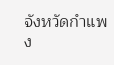จังหวัดกำแพง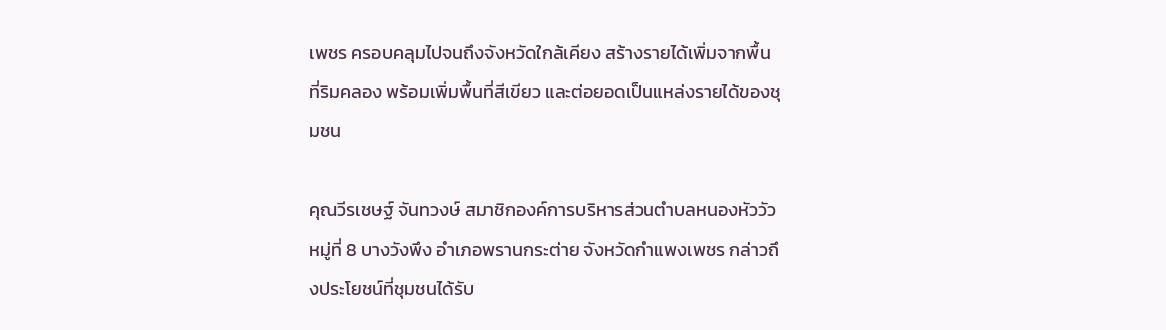เพชร ครอบคลุมไปจนถึงจังหวัดใกล้เคียง สร้างรายได้เพิ่มจากพื้นที่ริมคลอง พร้อมเพิ่มพื้นที่สีเขียว และต่อยอดเป็นแหล่งรายได้ของชุมชน

คุณวีรเชษฐ์ จันทวงษ์ สมาชิกองค์การบริหารส่วนตำบลหนองหัววัว หมู่ที่ 8 บางวังพึง อำเภอพรานกระต่าย จังหวัดกำแพงเพชร กล่าวถึงประโยชน์ที่ชุมชนได้รับ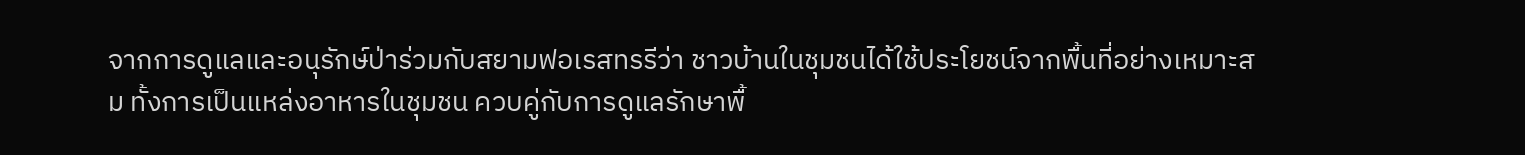จากการดูแลและอนุรักษ์ป่าร่วมกับสยามฟอเรสทรรีว่า ชาวบ้านในชุมชนได้ใช้ประโยชน์จากพื้นที่อย่างเหมาะสม ทั้งการเป็นแหล่งอาหารในชุมชน ควบคู่กับการดูแลรักษาพื้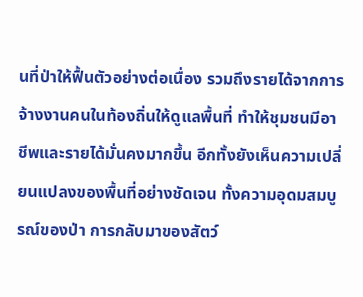นที่ป่าให้ฟื้นตัวอย่างต่อเนื่อง รวมถึงรายได้จากการจ้างงานคนในท้องถิ่นให้ดูแลพื้นที่ ทำให้ชุมชนมีอาชีพและรายได้มั่นคงมากขึ้น อีกทั้งยังเห็นความเปลี่ยนแปลงของพื้นที่อย่างชัดเจน ทั้งความอุดมสมบูรณ์ของป่า การกลับมาของสัตว์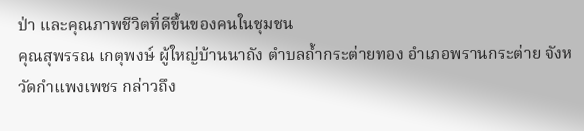ป่า และคุณภาพชีวิตที่ดีขึ้นของคนในชุมชน
คุณสุพรรณ เกตุพงษ์ ผู้ใหญ่บ้านนาถัง ตำบลถ้ำกระต่ายทอง อำเภอพรานกระต่าย จังหวัดกำแพงเพชร กล่าวถึง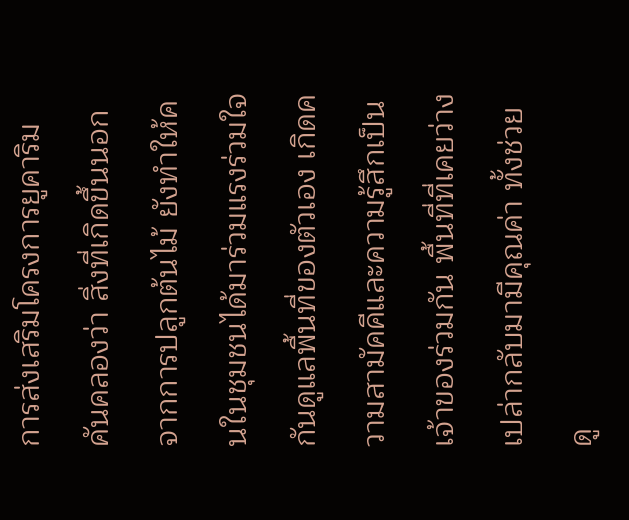การส่งเสริมโครงการยูคาริมคันคลองว่า สิ่งที่เกิดขึ้นนอกจากการปลูกต้นไม้ ยังทำให้คนในชุมชนได้มาร่วมแรงร่วมใจกันดูแลพื้นที่ของตัวเอง เกิดความสามัคคีและความรู้สึกเป็นเจ้าของร่วมกัน พื้นที่ที่เคยว่างเปล่ากลับมามีคุณค่า ทั้งช่วยดู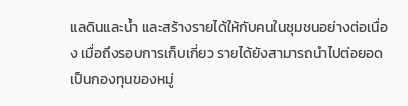แลดินและน้ำ และสร้างรายได้ให้กับคนในชุมชนอย่างต่อเนื่อง เมื่อถึงรอบการเก็บเกี่ยว รายได้ยังสามารถนำไปต่อยอดเป็นกองทุนของหมู่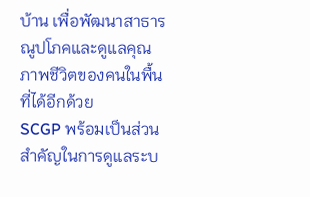บ้าน เพื่อพัฒนาสาธารณูปโภคและดูแลคุณภาพชีวิตของคนในพื้นที่ได้อีกด้วย
SCGP พร้อมเป็นส่วนสำคัญในการดูแลระบ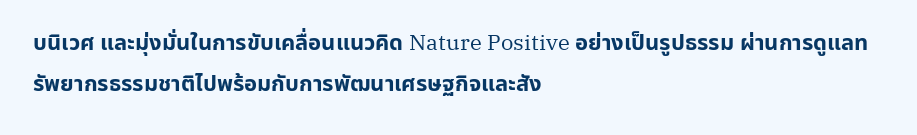บนิเวศ และมุ่งมั่นในการขับเคลื่อนแนวคิด Nature Positive อย่างเป็นรูปธรรม ผ่านการดูแลทรัพยากรธรรมชาติไปพร้อมกับการพัฒนาเศรษฐกิจและสัง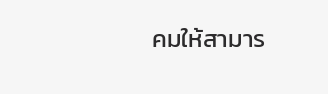คมให้สามาร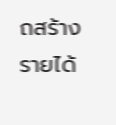ถสร้างรายได้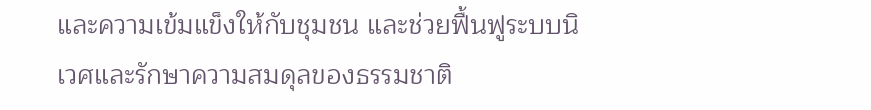และความเข้มแข็งให้กับชุมชน และช่วยฟื้นฟูระบบนิเวศและรักษาความสมดุลของธรรมชาติ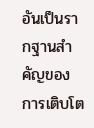อันเป็นรากฐานสำคัญของการเติบโต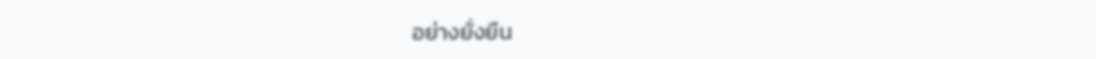อย่างยั่งยืน